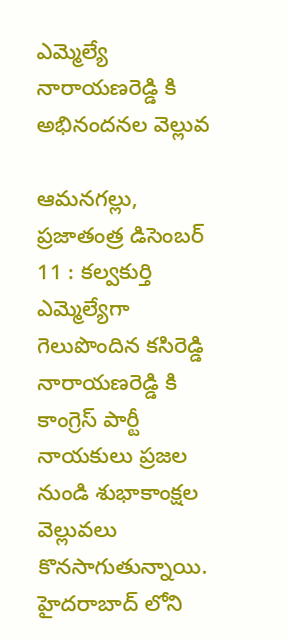ఎమ్మెల్యే నారాయణరెడ్డి కి అభినందనల వెల్లువ

ఆమనగల్లు, ప్రజాతంత్ర డిసెంబర్ 11 : కల్వకుర్తి ఎమ్మెల్యేగా గెలుపొందిన కసిరెడ్డి నారాయణరెడ్డి కి కాంగ్రెస్ పార్టీ నాయకులు ప్రజల నుండి శుభాకాంక్షల వెల్లువలు కొనసాగుతున్నాయి. హైదరాబాద్ లోని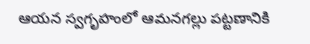ఆయన స్వగృహంలో ఆమనగల్లు పట్టణానికి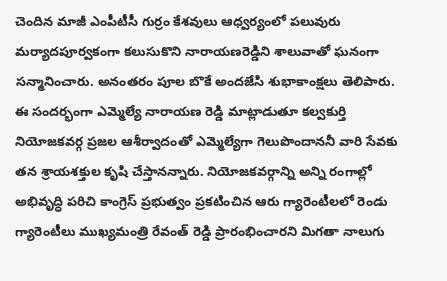చెందిన మాజీ ఎంపీటీసీ గుర్రం కేశవులు ఆధ్వర్యంలో పలువురు మర్యాదపూర్వకంగా కలుసుకొని నారాయణరెడ్డిని శాలువాతో ఘనంగా సన్మానించారు. అనంతరం పూల బొకే అందజేసి శుభాకాంక్షలు తెలిపారు. ఈ సందర్భంగా ఎమ్మెల్యే నారాయణ రెడ్డి మాట్లాడుతూ కల్వకుర్తి నియోజకవర్గ ప్రజల ఆశీర్వాదంతో ఎమ్మెల్యేగా గెలుపొందాననీ వారి సేవకు తన శ్రాయశక్తుల కృషి చేస్తానన్నారు. నియోజకవర్గాన్ని అన్ని రంగాల్లో అభివృద్ధి పరిచి కాంగ్రెస్ ప్రభుత్వం ప్రకటించిన ఆరు గ్యారెంటీలలో రెండు గ్యారెంటీలు ముఖ్యమంత్రి రేవంత్ రెడ్డి ప్రారంభించారని మిగతా నాలుగు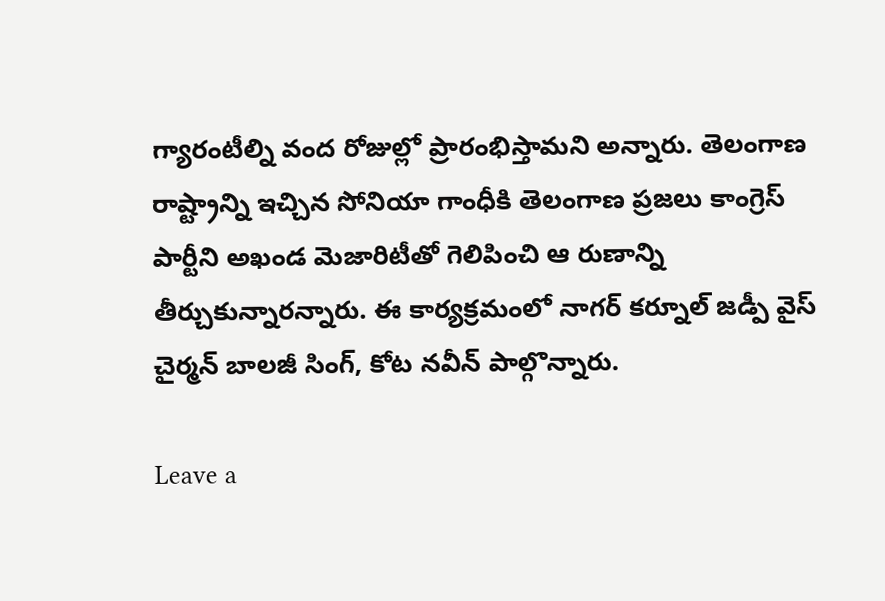గ్యారంటీల్ని వంద రోజుల్లో ప్రారంభిస్తామని అన్నారు. తెలంగాణ రాష్ట్రాన్ని ఇచ్చిన సోనియా గాంధీకి తెలంగాణ ప్రజలు కాంగ్రెస్ పార్టీని అఖండ మెజారిటీతో గెలిపించి ఆ రుణాన్ని తీర్చుకున్నారన్నారు. ఈ కార్యక్రమంలో నాగర్ కర్నూల్ జడ్పీ వైస్ చైర్మన్ బాలజీ సింగ్, కోట నవీన్ పాల్గొన్నారు.

Leave a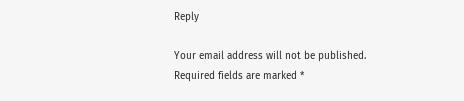Reply

Your email address will not be published. Required fields are marked *